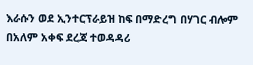እራሱን ወደ ኢንተርፕራይዝ ከፍ በማድረግ በሃገር ብሎም በአለም አቀፍ ደረጃ ተወዳዳሪ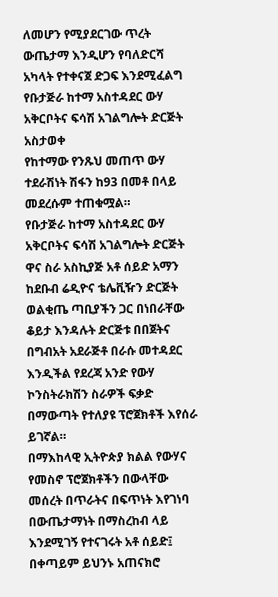ለመሆን የሚያደርገው ጥረት ውጤታማ እንዲሆን የባለድርሻ አካላት የተቀናጀ ድጋፍ እንደሚፈልግ የቡታጅራ ከተማ አስተዳደር ውሃ አቅርቦትና ፍሳሽ አገልግሎት ድርጅት አስታወቀ
የከተማው የንጹህ መጠጥ ውሃ ተደራሽነት ሽፋን ከ93 በመቶ በላይ መደረሱም ተጠቁሟል።
የቡታጅራ ከተማ አስተዳደር ውሃ አቅርቦትና ፍሳሽ አገልግሎት ድርጅት ዋና ስራ አስኪያጅ አቶ ሰይድ አማን ከደቡብ ሬዲዮና ቴሌቪዥን ድርጅት ወልቂጤ ጣቢያችን ጋር በነበራቸው ቆይታ እንዳሉት ድርጅቱ በበጀትና በግብአት አደራጅቶ በራሱ መተዳደር እንዲችል የደረጃ አንድ የውሃ ኮንስትራክሽን ስራዎች ፍቃድ በማውጣት የተለያዩ ፕሮጀክቶች እየሰራ ይገኛል።
በማእከላዊ ኢትዮጵያ ክልል የውሃና የመስኖ ፕሮጀክቶችን በውላቸው መሰረት በጥራትና በፍጥነት እየገነባ በውጤታማነት በማስረከብ ላይ እንደሚገኝ የተናገሩት አቶ ሰይድ፤ በቀጣይም ይህንኑ አጠናክሮ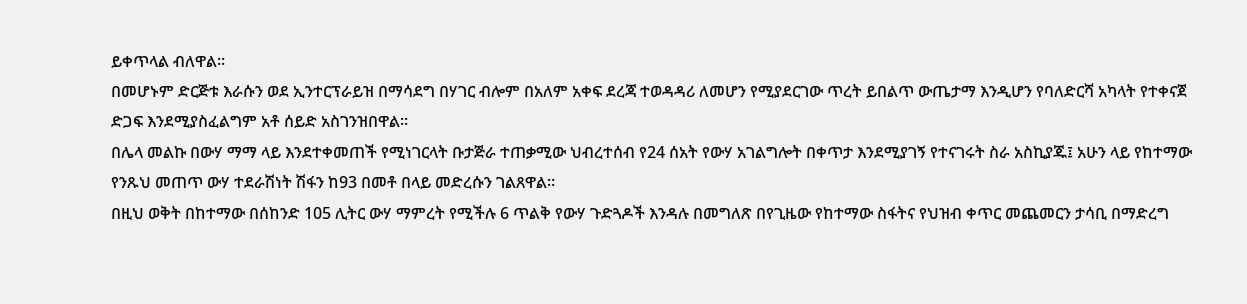ይቀጥላል ብለዋል።
በመሆኑም ድርጅቱ እራሱን ወደ ኢንተርፕራይዝ በማሳደግ በሃገር ብሎም በአለም አቀፍ ደረጃ ተወዳዳሪ ለመሆን የሚያደርገው ጥረት ይበልጥ ውጤታማ እንዲሆን የባለድርሻ አካላት የተቀናጀ ድጋፍ እንደሚያስፈልግም አቶ ሰይድ አስገንዝበዋል።
በሌላ መልኩ በውሃ ማማ ላይ እንደተቀመጠች የሚነገርላት ቡታጅራ ተጠቃሚው ህብረተሰብ የ24 ሰአት የውሃ አገልግሎት በቀጥታ እንደሚያገኝ የተናገሩት ስራ አስኪያጁ፤ አሁን ላይ የከተማው የንጹህ መጠጥ ውሃ ተደራሽነት ሽፋን ከ93 በመቶ በላይ መድረሱን ገልጸዋል።
በዚህ ወቅት በከተማው በሰከንድ 105 ሊትር ውሃ ማምረት የሚችሉ 6 ጥልቅ የውሃ ጉድጓዶች እንዳሉ በመግለጽ በየጊዜው የከተማው ስፋትና የህዝብ ቀጥር መጨመርን ታሳቢ በማድረግ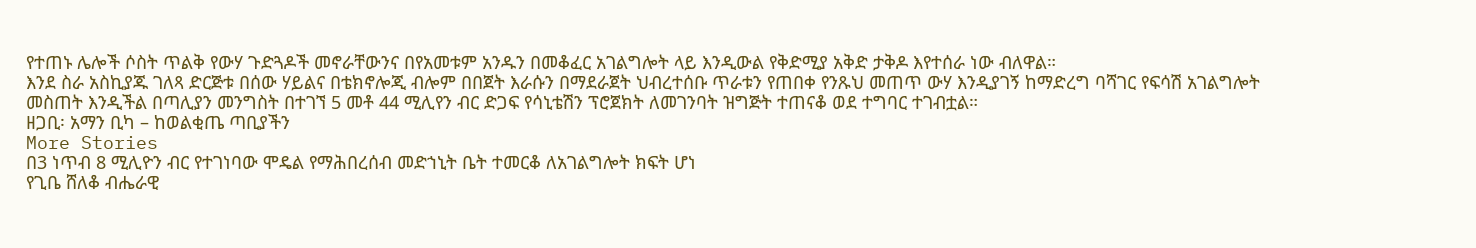የተጠኑ ሌሎች ሶስት ጥልቅ የውሃ ጉድጓዶች መኖራቸውንና በየአመቱም አንዱን በመቆፈር አገልግሎት ላይ እንዲውል የቅድሚያ አቅድ ታቅዶ እየተሰራ ነው ብለዋል።
እንደ ስራ አስኪያጁ ገለጻ ድርጅቱ በሰው ሃይልና በቴክኖሎጂ ብሎም በበጀት እራሱን በማደራጀት ህብረተሰቡ ጥራቱን የጠበቀ የንጹህ መጠጥ ውሃ እንዲያገኝ ከማድረግ ባሻገር የፍሳሽ አገልግሎት መስጠት እንዲችል በጣሊያን መንግስት በተገኘ 5 መቶ 44 ሚሊየን ብር ድጋፍ የሳኒቴሽን ፕሮጀክት ለመገንባት ዝግጅት ተጠናቆ ወደ ተግባር ተገብቷል።
ዘጋቢ፡ አማን ቢካ – ከወልቂጤ ጣቢያችን
More Stories
በ3 ነጥብ 8 ሚሊዮን ብር የተገነባው ሞዴል የማሕበረሰብ መድኀኒት ቤት ተመርቆ ለአገልግሎት ክፍት ሆነ
የጊቤ ሸለቆ ብሔራዊ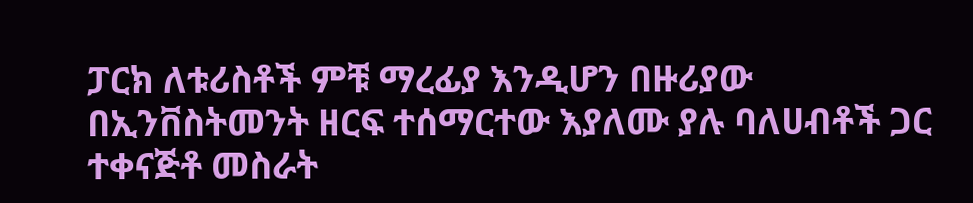ፓርክ ለቱሪስቶች ምቹ ማረፊያ እንዲሆን በዙሪያው በኢንቨስትመንት ዘርፍ ተሰማርተው እያለሙ ያሉ ባለሀብቶች ጋር ተቀናጅቶ መስራት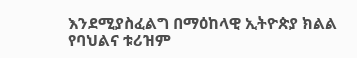እንደሚያስፈልግ በማዕከላዊ ኢትዮጵያ ክልል የባህልና ቱሪዝም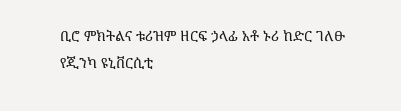ቢሮ ምክትልና ቱሪዝም ዘርፍ ኃላፊ አቶ ኑሪ ከድር ገለፁ
የጂንካ ዩኒቨርሲቲ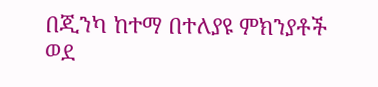በጂንካ ከተማ በተለያዩ ምክንያቶች ወደ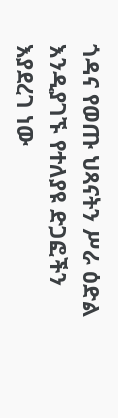ጎዳና የወጡ ህጻናትን ሥራ ዕድል እንዲያገኙ የተለያዩ ድጋፎችን እያደረገ ነው